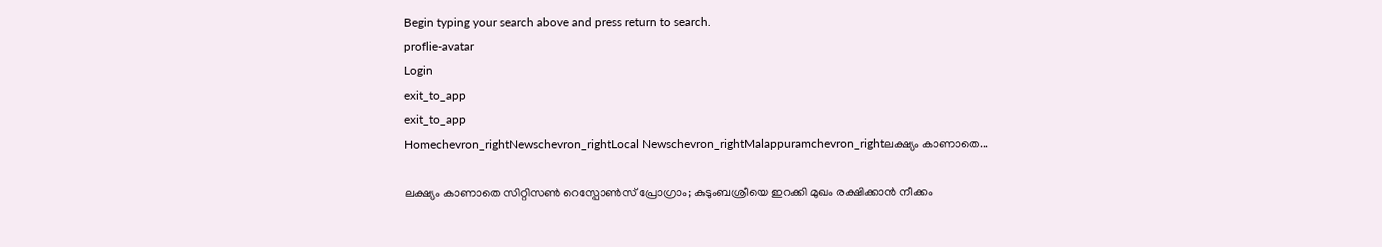Begin typing your search above and press return to search.
proflie-avatar
Login
exit_to_app
exit_to_app
Homechevron_rightNewschevron_rightLocal Newschevron_rightMalappuramchevron_rightലക്ഷ്യം കാണാതെ...

ലക്ഷ്യം കാണാതെ സിറ്റിസണ്‍ റെസ്പോണ്‍സ് പ്രോഗ്രാം; കുടുംബശ്രീയെ ഇറക്കി മുഖം രക്ഷിക്കാന്‍ നീക്കം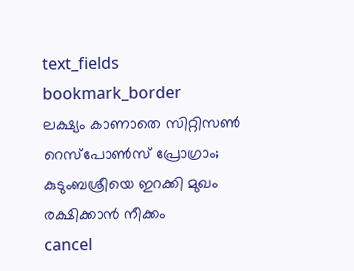text_fields
bookmark_border
ലക്ഷ്യം കാണാതെ സിറ്റിസണ്‍ റെസ്പോണ്‍സ് പ്രോഗ്രാം; കുടുംബശ്രീയെ ഇറക്കി മുഖം രക്ഷിക്കാന്‍ നീക്കം
cancel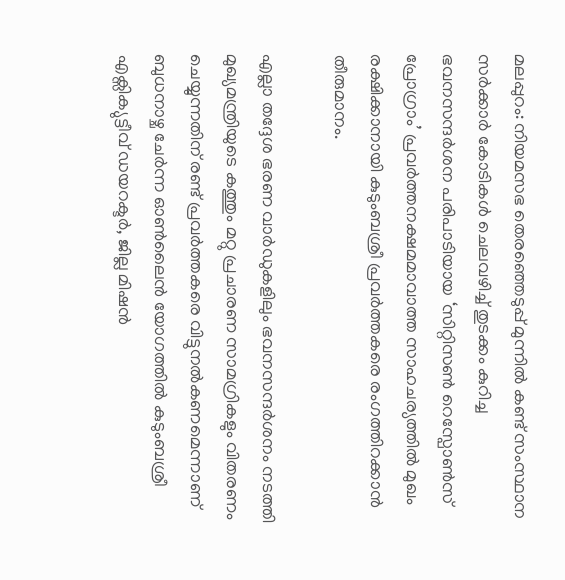മലപ്പുറം: നിയമസഭ തെര‍ഞ്ഞെടുപ്പ് മുന്നില്‍ കണ്ട് സംസ്ഥാന സര്‍ക്കാര്‍ കോടികള്‍ ചെലവഴിച്ച് തുടക്കം കുറിച്ച ഭവനസന്ദര്‍ശന പരിപാടിയായ ‘സിറ്റിസണ്‍ റെസ്പോണ്‍സ് പ്രോഗ്രാം’ പ്രവർത്തനക്ഷമമാവാത്ത സാഹചര്യത്തില്‍ മുഖം രക്ഷിക്കാനായി കുടുംബശ്രീ പ്രവര്‍ത്തകരെ രംഗത്തിറക്കാന്‍ തീരുമാനം.

എല്ലാ തദ്ദേശ ഭരണ വാര്‍ഡുകളിലും ഭവനസന്ദര്‍ശനം നടത്തി മുഖ്യമന്ത്രിയുടെ കത്തും മറ്റു പ്രചാരണ സാമഗ്രികളും വിതരണം ചെയ്യുന്നതിന് രണ്ട് പ്രവര്‍ത്തകരെ വിട്ടുനല്‍കണമെന്നാണ് ബുധനാഴ്ച ചേര്‍ന്ന ഓണ്‍ലൈന്‍ യോഗത്തില്‍ കുടുംബശ്രീ എക്സിക്യുട്ടീവ് ഡയറക്ടര്‍, ജില്ല മിഷന്‍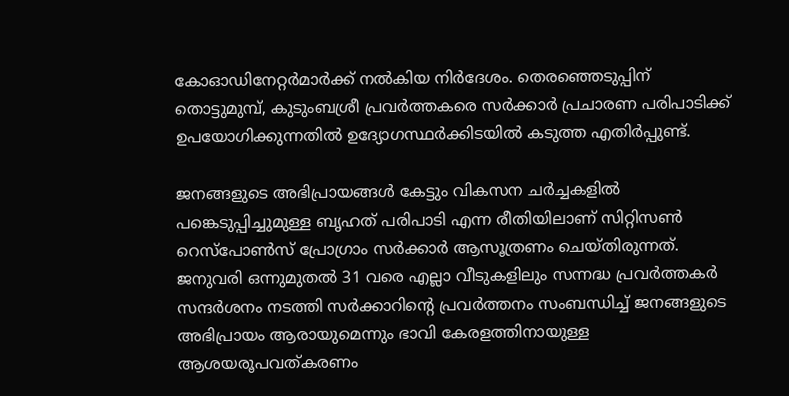കോഓഡിനേറ്റര്‍മാര്‍ക്ക് നല്‍കിയ നിര്‍ദേശം. തെരഞ്ഞെടുപ്പിന് തൊട്ടുമുമ്പ്, കുടുംബശ്രീ പ്രവർത്തകരെ സർക്കാർ പ്രചാരണ പരിപാടിക്ക് ഉപയോഗിക്കുന്നതിൽ ഉദ്യോഗസ്ഥര്‍ക്കിടയിൽ കടുത്ത എതിർപ്പുണ്ട്.

ജനങ്ങളുടെ അഭിപ്രായങ്ങള്‍ കേട്ടും വികസന ചര്‍ച്ചകളില്‍ പങ്കെടുപ്പിച്ചുമുള്ള ബൃഹത് പരിപാടി എന്ന രീതിയിലാണ് സിറ്റിസണ്‍ റെസ്പോണ്‍സ് പ്രോഗ്രാം സർക്കാർ ആസൂത്രണം ചെയ്തിരുന്നത്. ജനുവരി ഒന്നുമുതല്‍ 31 വരെ എല്ലാ വീടുകളിലും സന്നദ്ധ പ്രവര്‍ത്തകര്‍ സന്ദര്‍ശനം നടത്തി സര്‍ക്കാറിന്‍റെ പ്രവര്‍ത്തനം സംബന്ധിച്ച് ജനങ്ങളുടെ അഭിപ്രായം ആരായുമെന്നും ഭാവി കേരളത്തിനായുള്ള ആശയരൂപവത്കരണം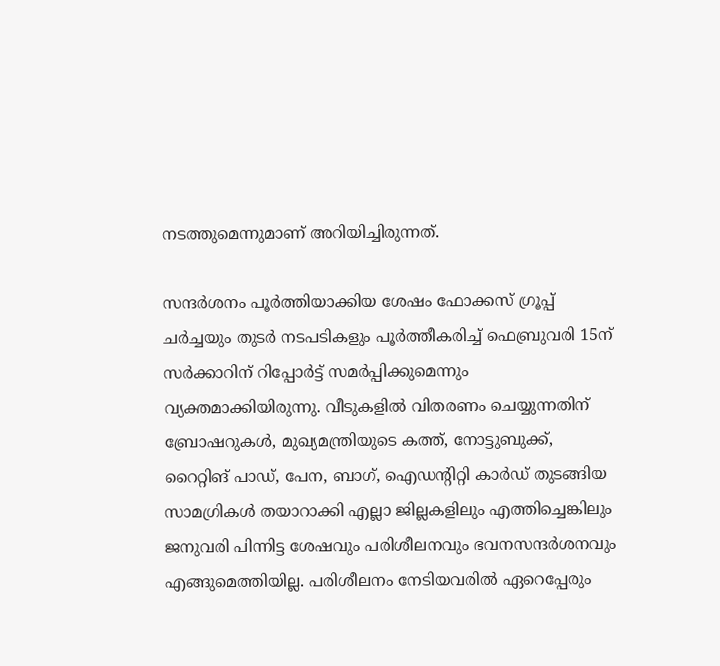നടത്തുമെന്നുമാണ് അറിയിച്ചിരുന്നത്.

സന്ദര്‍ശനം പൂര്‍ത്തിയാക്കിയ ശേഷം ഫോക്കസ് ഗ്രൂപ്പ് ചര്‍ച്ചയും തുടര്‍ നടപടികളും പൂര്‍ത്തീകരിച്ച് ഫെബ്രുവരി 15ന് സര്‍ക്കാറിന് റിപ്പോര്‍ട്ട് സമര്‍പ്പിക്കുമെന്നും വ്യക്തമാക്കിയിരുന്നു. വീടുകളില്‍ വിതരണം ചെയ്യുന്നതിന് ബ്രോഷറുകള്‍, മുഖ്യമന്ത്രിയുടെ കത്ത്, നോട്ടുബുക്ക്, റൈറ്റിങ് പാഡ്, പേന, ബാഗ്, ഐഡന്‍റിറ്റി കാര്‍ഡ് തുടങ്ങിയ സാമഗ്രികള്‍ തയാറാക്കി എല്ലാ ജില്ലകളിലും എത്തിച്ചെങ്കിലും ജനുവരി പിന്നിട്ട ശേഷവും പരിശീലനവും ഭവനസന്ദര്‍ശനവും എങ്ങുമെത്തിയില്ല. പരിശീലനം നേടിയവരില്‍ ഏറെപ്പേരും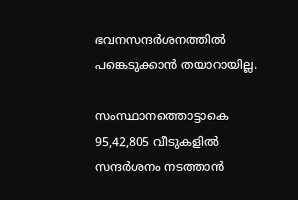ഭവനസന്ദര്‍ശനത്തില്‍ പങ്കെടുക്കാന്‍ തയാറായില്ല.

സംസ്ഥാനത്തൊട്ടാകെ 95,42,805 വീടുകളില്‍ സന്ദര്‍ശനം നടത്താന്‍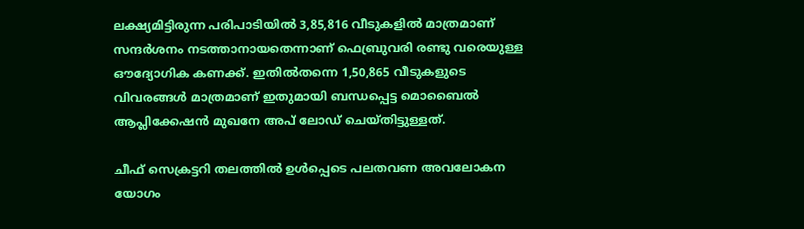ലക്ഷ്യമിട്ടിരുന്ന പരിപാടിയില്‍ 3,85,816 വീടുകളില്‍ മാത്രമാണ് സന്ദര്‍ശനം നടത്താനായതെന്നാണ് ഫെബ്രുവരി രണ്ടു വരെയുള്ള ഔദ്യോഗിക കണക്ക്. ഇതില്‍തന്നെ 1,50,865 വീടുകളുടെ വിവരങ്ങള്‍ മാത്രമാണ് ഇതുമായി ബന്ധപ്പെട്ട മൊബൈല്‍ ആപ്ലിക്കേഷന്‍ മുഖനേ അപ് ലോഡ് ചെയ്തിട്ടുള്ളത്.

ചീഫ് സെക്രട്ടറി തലത്തില്‍ ഉള്‍പ്പെടെ പലതവണ അവലോകന യോഗം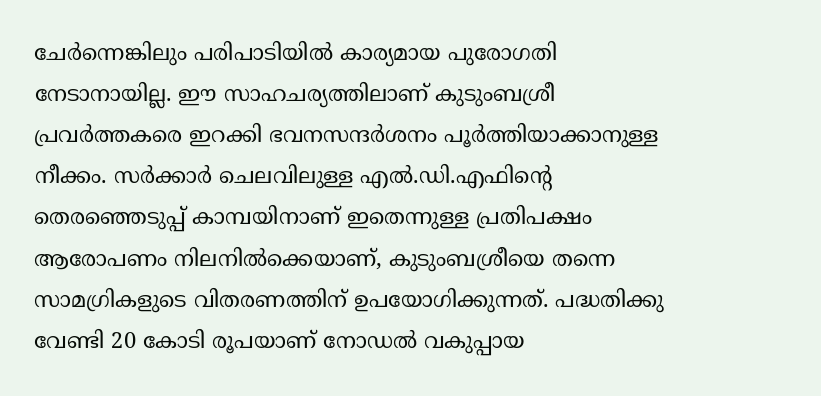ചേര്‍ന്നെങ്കിലും പരിപാടിയിൽ കാര്യമായ പുരോഗതി നേടാനായില്ല. ഈ സാഹചര്യത്തിലാണ് കുടുംബശ്രീ പ്രവർത്തകരെ ഇറക്കി ഭവനസന്ദർശനം പൂർത്തിയാക്കാനുള്ള നീക്കം. സര്‍ക്കാര്‍ ചെലവിലുള്ള എല്‍.ഡി.എഫിന്‍റെ തെരഞ്ഞെടുപ്പ് കാമ്പയിനാണ് ഇതെന്നുള്ള പ്രതിപക്ഷം ആരോപണം നിലനിൽക്കെയാണ്, കുടുംബശ്രീയെ തന്നെ സാമഗ്രികളുടെ വിതരണത്തിന് ഉപയോഗിക്കുന്നത്. പദ്ധതിക്കു വേണ്ടി 20 കോടി രൂപയാണ് നോഡല്‍ വകുപ്പായ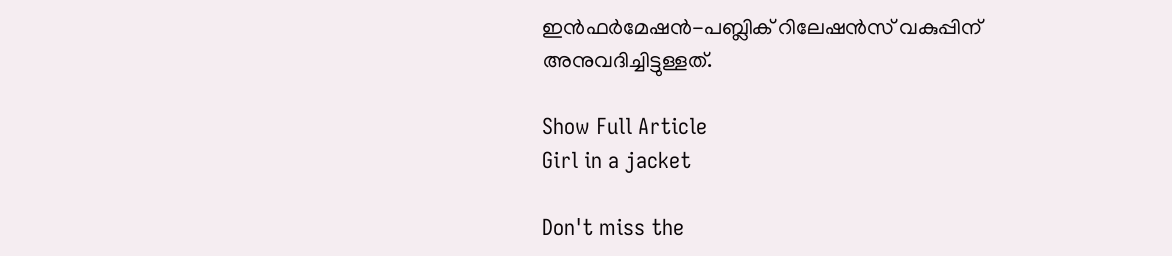ഇന്‍ഫര്‍മേഷന്‍-പബ്ലിക് റിലേഷന്‍സ് വകുപ്പിന് അനുവദിച്ചിട്ടുള്ളത്.

Show Full Article
Girl in a jacket

Don't miss the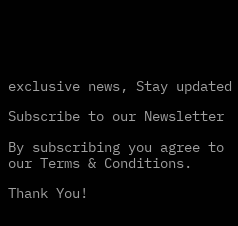exclusive news, Stay updated

Subscribe to our Newsletter

By subscribing you agree to our Terms & Conditions.

Thank You!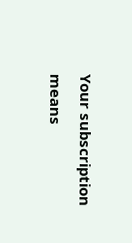Your subscription means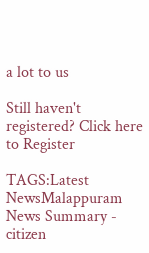a lot to us

Still haven't registered? Click here to Register

TAGS:Latest NewsMalappuram
News Summary - citizen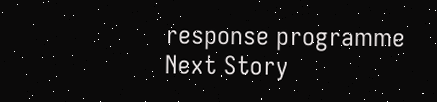response programme
Next Story